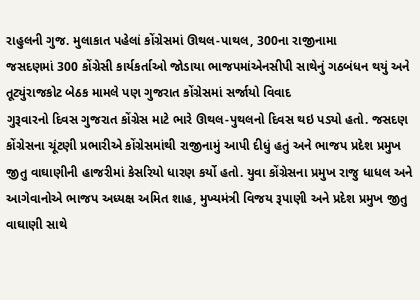રાહુલની ગુજ. મુલાકાત પહેલાં કોંગ્રેસમાં ઊથલ-પાથલ, 300ના રાજીનામા
જસદણમાં 300 કોંગ્રેસી કાર્યકર્તાઓ જોડાયા ભાજપમાંએનસીપી સાથેનું ગઠબંધન થયું અને તૂટ્યુંરાજકોટ બેઠક મામલે પણ ગુજરાત કોંગ્રેસમાં સર્જાયો વિવાદ
ગુરૂવારનો દિવસ ગુજરાત કોંગ્રેસ માટે ભારે ઊથલ-પુથલનો દિવસ થઇ પડ્યો હતો. જસદણ કોંગ્રેસના ચૂંટણી પ્રભારીએ કોંગ્રેસમાંથી રાજીનામું આપી દીધું હતું અને ભાજપ પ્રદેશ પ્રમુખ જીતુ વાઘાણીની હાજરીમાં કેસરિયો ધારણ કર્યો હતો. યુવા કોંગ્રેસના પ્રમુખ રાજુ ધાધલ અને આગેવાનોએ ભાજપ અધ્યક્ષ અમિત શાહ, મુખ્યમંત્રી વિજય રૂપાણી અને પ્રદેશ પ્રમુખ જીતુ વાઘાણી સાથે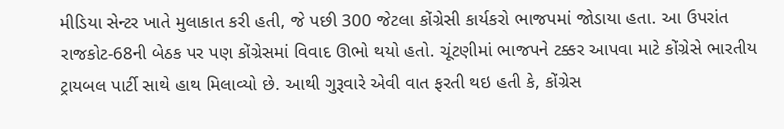મીડિયા સેન્ટર ખાતે મુલાકાત કરી હતી, જે પછી 300 જેટલા કોંગ્રેસી કાર્યકરો ભાજપમાં જોડાયા હતા. આ ઉપરાંત રાજકોટ-68ની બેઠક પર પણ કોંગ્રેસમાં વિવાદ ઊભો થયો હતો. ચૂંટણીમાં ભાજપને ટક્કર આપવા માટે કોંગ્રેસે ભારતીય ટ્રાયબલ પાર્ટી સાથે હાથ મિલાવ્યો છે. આથી ગુરૂવારે એવી વાત ફરતી થઇ હતી કે, કોંગ્રેસ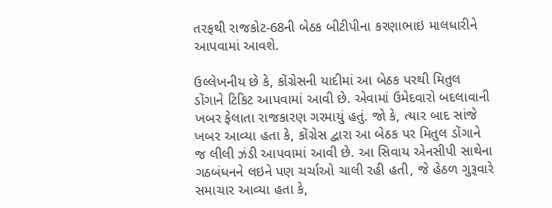તરફથી રાજકોટ-68ની બેઠક બીટીપીના કરણાભાઇ માલધારીને આપવામાં આવશે.

ઉલ્લેખનીય છે કે, કોંગ્રેસની યાદીમાં આ બેઠક પરથી મિતુલ ડોંગાને ટિકિટ આપવામાં આવી છે. એવામાં ઉમેદવારો બદલાવાની ખબર ફેલાતા રાજકારણ ગરમાયું હતું. જો કે, ત્યાર બાદ સાંજે ખબર આવ્યા હતા કે, કોંગ્રેસ દ્વારા આ બેઠક પર મિતુલ ડોંગાને જ લીલી ઝંડી આપવામાં આવી છે. આ સિવાય એનસીપી સાથેના ગઠબંધનને લઇને પણ ચર્ચાઓ ચાલી રહી હતી, જે હેઠળ ગુરૂવારે સમાચાર આવ્યા હતા કે,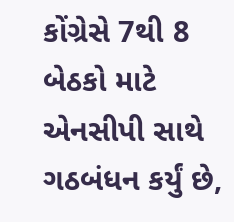કોંગ્રેસે 7થી 8 બેઠકો માટે એનસીપી સાથે ગઠબંધન કર્યું છે,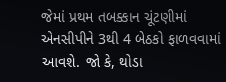જેમાં પ્રથમ તબક્કાન ચૂંટણીમાં એનસીપીને 3થી 4 બેઠકો ફાળવવામાં આવશે. જો કે, થોડા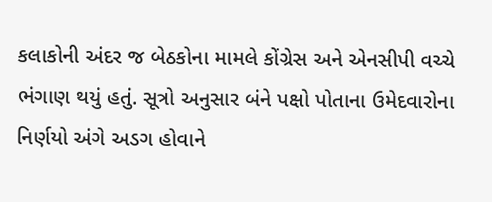કલાકોની અંદર જ બેઠકોના મામલે કોંગ્રેસ અને એનસીપી વચ્ચે ભંગાણ થયું હતું. સૂત્રો અનુસાર બંને પક્ષો પોતાના ઉમેદવારોના નિર્ણયો અંગે અડગ હોવાને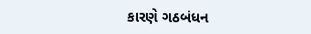કારણે ગઠબંધન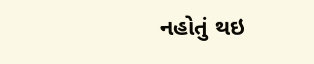નહોતું થઇ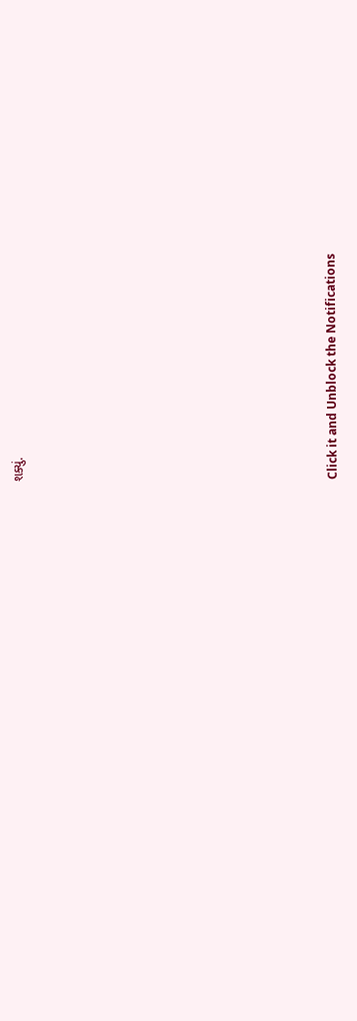શક્યું.












Click it and Unblock the Notifications